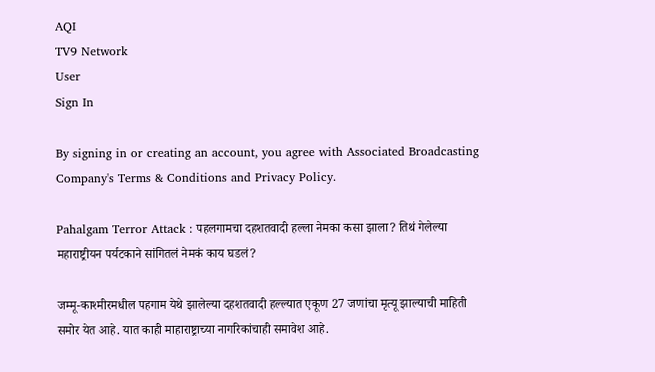AQI
TV9 Network
User
Sign In

By signing in or creating an account, you agree with Associated Broadcasting Company's Terms & Conditions and Privacy Policy.

Pahalgam Terror Attack : पहलगामचा दहशतवादी हल्ला नेमका कसा झाला? तिथं गेलेल्या महाराष्ट्रीयन पर्यटकाने सांगितलं नेमकं काय घडलं?

जम्मू-काश्मीरमधील पहगाम येथे झालेल्या दहशतवादी हल्ल्यात एकूण 27 जणांचा मृत्यू झाल्याची माहिती समोर येत आहे. यात काही माहाराष्ट्राच्या नागरिकांचाही समावेश आहे.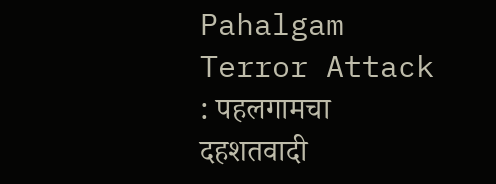Pahalgam Terror Attack : पहलगामचा दहशतवादी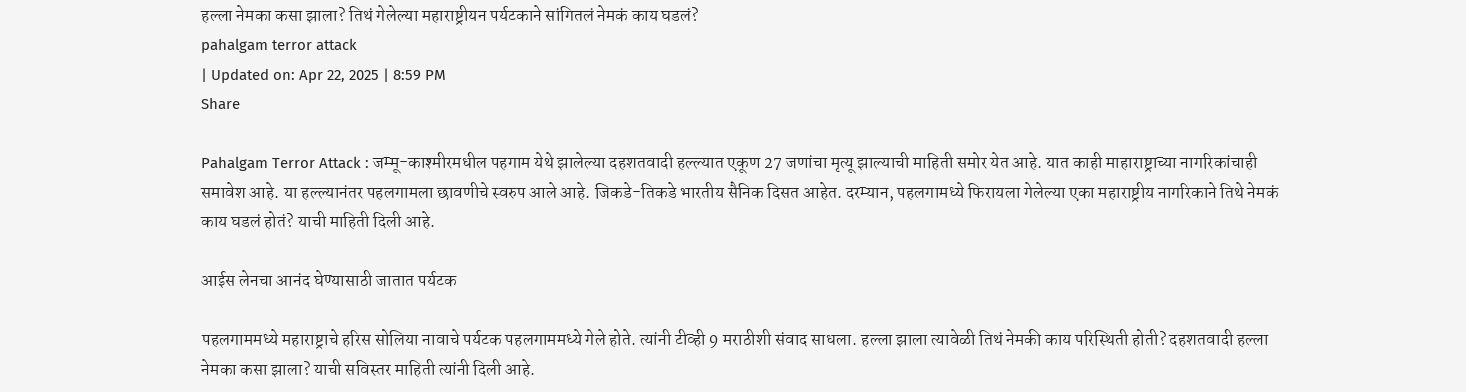हल्ला नेमका कसा झाला? तिथं गेलेल्या महाराष्ट्रीयन पर्यटकाने सांगितलं नेमकं काय घडलं?
pahalgam terror attack
| Updated on: Apr 22, 2025 | 8:59 PM
Share

Pahalgam Terror Attack : जम्मू-काश्मीरमधील पहगाम येथे झालेल्या दहशतवादी हल्ल्यात एकूण 27 जणांचा मृत्यू झाल्याची माहिती समोर येत आहे. यात काही माहाराष्ट्राच्या नागरिकांचाही समावेश आहे. या हल्ल्यानंतर पहलगामला छावणीचे स्वरुप आले आहे. जिकडे-तिकडे भारतीय सैनिक दिसत आहेत. दरम्यान, पहलगामध्ये फिरायला गेलेल्या एका महाराष्ट्रीय नागरिकाने तिथे नेमकं काय घडलं होतं? याची माहिती दिली आहे.

आईस लेनचा आनंद घेण्यासाठी जातात पर्यटक

पहलगाममध्ये महाराष्ट्राचे हरिस सोलिया नावाचे पर्यटक पहलगाममध्ये गेले होते. त्यांनी टीव्ही 9 मराठीशी संवाद साधला. हल्ला झाला त्यावेळी तिथं नेमकी काय परिस्थिती होती? दहशतवादी हल्ला नेमका कसा झाला? याची सविस्तर माहिती त्यांनी दिली आहे.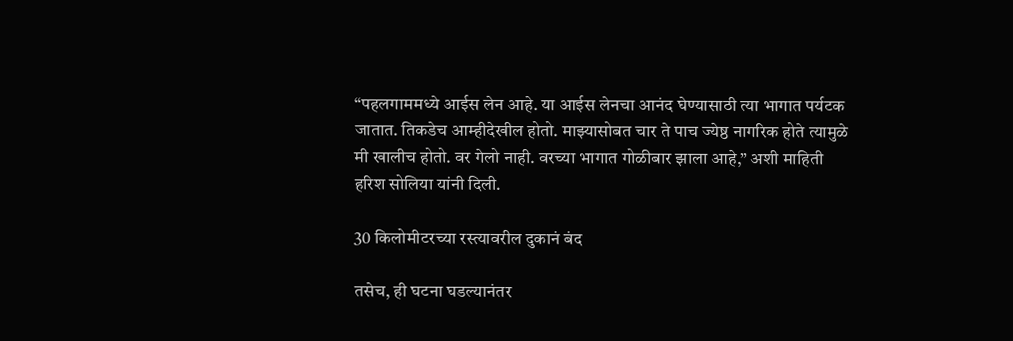“पहलगाममध्ये आईस लेन आहे. या आईस लेनचा आनंद घेण्यासाठी त्या भागात पर्यटक जातात. तिकडेच आम्हीदेखील होतो. माझ्यासोबत चार ते पाच ज्येष्ठ नागरिक होते त्यामुळे मी खालीच होतो. वर गेलो नाही. वरच्या भागात गोळीबार झाला आहे,” अशी माहिती हरिश सोलिया यांनी दिली.

30 किलोमीटरच्या रस्त्यावरील दुकानं बंद

तसेच, ही घटना घडल्यानंतर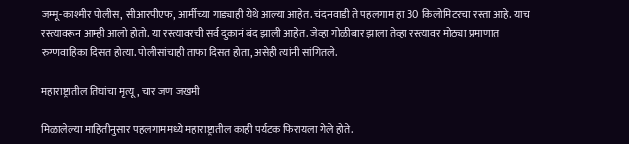जम्मू-काश्मीर पोलीस, सीआरपीएफ, आर्मीच्या गाड्याही येथे आल्या आहेत. चंदनवाडी ते पहलगाम हा 30 किलोमिटरचा रस्ता आहे. याच रस्त्यावरून आम्ही आलो होतो. या रस्त्यावरची सर्व दुकानं बंद झाली आहेत. जेव्हा गोळीबार झाला तेव्हा रस्त्यावर मोठ्या प्रमाणात रुग्णवाहिका दिसत होत्या. पोलीसांचाही ताफा दिसत होता, असेही त्यांनी सांगितले.

महाराष्ट्रातील तिघांचा मृत्यू, चार जण जखमी

मिळालेल्या माहितीनुसार पहलगाममध्ये महाराष्ट्रातील काही पर्यटक फिरायला गेले होते.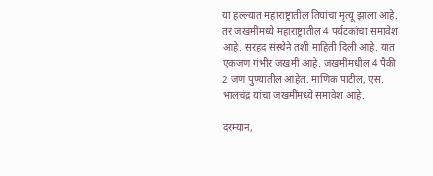या हल्ल्यात महाराष्ट्रातील तिघांचा मृत्यू झाला आहे. तर जखमींमध्ये महाराष्ट्रातील 4 पर्यटकांचा समावेश आहे. सरहद संस्थेने तशी माहिती दिली आहे. यात एकजण गंभीर जखमी आहे. जखमींमधील 4 पैकी 2 जण पुण्यातील आहेत. माणिक पाटील, एस. भालचंद्र यांचा जखमींमध्ये समावेश आहे.

दरम्यान,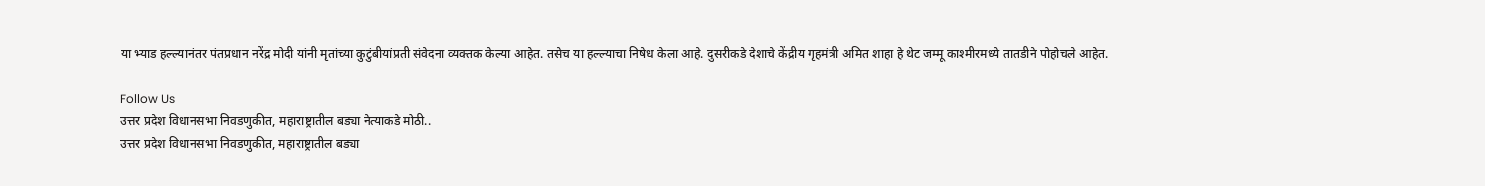या भ्याड हल्ल्यानंतर पंतप्रधान नरेंद्र मोदी यांनी मृतांच्या कुटुंबीयांप्रती संवेदना व्यक्तक केल्या आहेत. तसेच या हल्ल्याचा निषेध केला आहे. दुसरीकडे देशाचे केंद्रीय गृहमंत्री अमित शाहा हे थेट जम्मू काश्मीरमध्ये तातडीने पोहोचले आहेत.

Follow Us
उत्तर प्रदेश विधानसभा निवडणुकीत, महाराष्ट्रातील बड्या नेत्याकडे मोठी..
उत्तर प्रदेश विधानसभा निवडणुकीत, महाराष्ट्रातील बड्या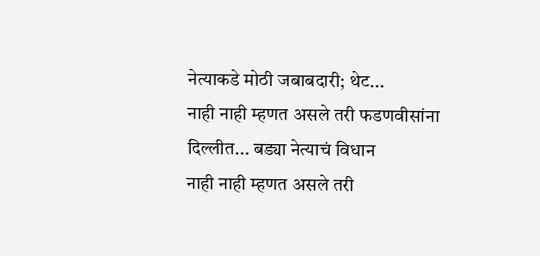नेत्याकडे मोठी जबाबदारी; थेट...
नाही नाही म्हणत असले तरी फडणवीसांना दिल्लीत... बड्या नेत्याचं विधान
नाही नाही म्हणत असले तरी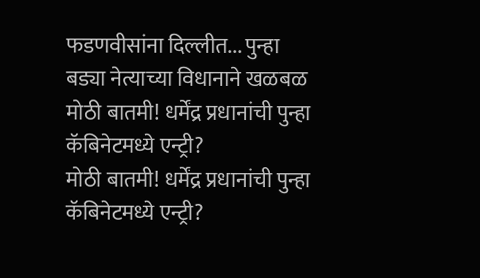फडणवीसांना दिल्लीत... पुन्हा बड्या नेत्याच्या विधानाने खळबळ
मोठी बातमी! धर्मेंद्र प्रधानांची पुन्हा कॅबिनेटमध्ये एन्ट्री?
मोठी बातमी! धर्मेंद्र प्रधानांची पुन्हा कॅबिनेटमध्ये एन्ट्री?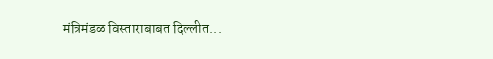मंत्रिमंडळ विस्ताराबाबत दिल्लीत...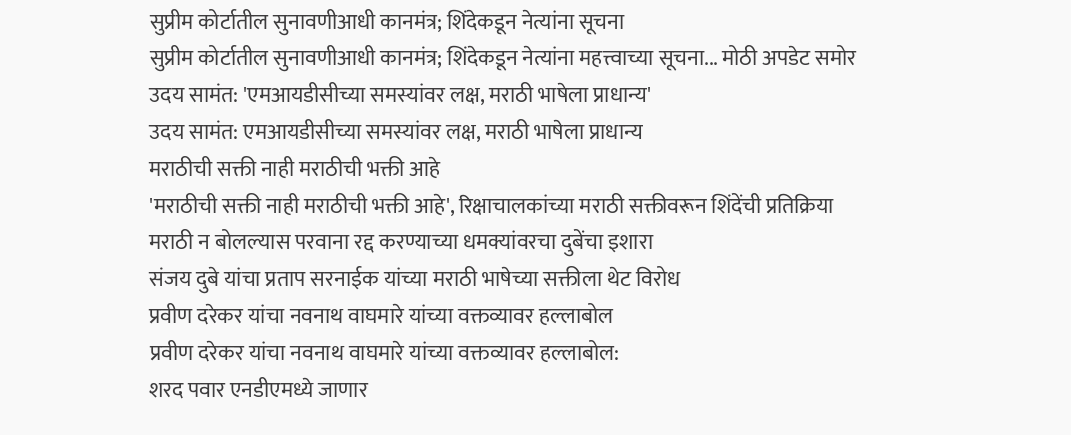सुप्रीम कोर्टातील सुनावणीआधी कानमंत्र; शिंदेकडून नेत्यांना सूचना
सुप्रीम कोर्टातील सुनावणीआधी कानमंत्र; शिंदेकडून नेत्यांना महत्त्वाच्या सूचना... मोठी अपडेट समोर
उदय सामंत: 'एमआयडीसीच्या समस्यांवर लक्ष, मराठी भाषेला प्राधान्य'
उदय सामंत: एमआयडीसीच्या समस्यांवर लक्ष, मराठी भाषेला प्राधान्य
मराठीची सक्ती नाही मराठीची भक्ती आहे
'मराठीची सक्ती नाही मराठीची भक्ती आहे', रिक्षाचालकांच्या मराठी सक्तीवरून शिंदेंची प्रतिक्रिया
मराठी न बोलल्यास परवाना रद्द करण्याच्या धमक्यांवरचा दुबेंचा इशारा
संजय दुबे यांचा प्रताप सरनाईक यांच्या मराठी भाषेच्या सक्तीला थेट विरोध
प्रवीण दरेकर यांचा नवनाथ वाघमारे यांच्या वक्तव्यावर हल्लाबोल
प्रवीण दरेकर यांचा नवनाथ वाघमारे यांच्या वक्तव्यावर हल्लाबोल:
शरद पवार एनडीएमध्ये जाणार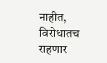नाहीत, विरोधातच राहणार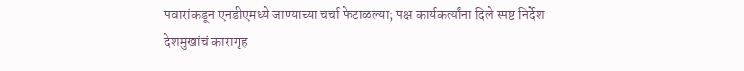पवारांकडून एनडीएमध्ये जाण्याच्या चर्चा फेटाळल्या; पक्ष कार्यकर्त्यांना दिले स्पष्ट निर्देश
देशमुखांचं कारागृह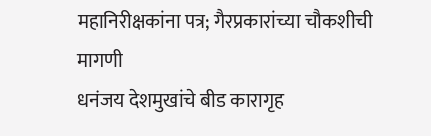महानिरीक्षकांना पत्र; गैरप्रकारांच्या चौकशीची मागणी
धनंजय देशमुखांचे बीड कारागृह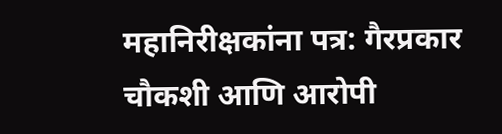महानिरीक्षकांना पत्र: गैरप्रकार चौकशी आणि आरोपी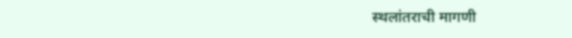स्थलांतराची मागणी